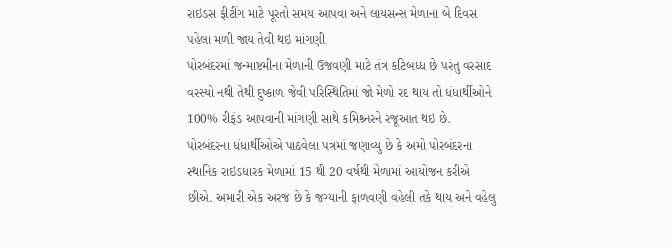રાઇડસ ફીટીંગ માટે પૂરતો સમય આપવા અને લાયસન્સ મેળાના બે દિવસ પહેલા મળી જાય તેવી થઇ માંગણી
પોરબંદરમાં જન્માષ્ટમીના મેળાની ઉજવણી માટે તંત્ર કટિબધ્ધ છે પરંતુ વરસાદ વરસ્યો નથી તેથી દુષ્કાળ જેવી પરિસ્થિતિમાં જો મેળો રદ થાય તો ધંધાર્થીઓને 100% રીફંડ આપવાની માંગણી સાથે કમિશ્ર્નરને રજૂઆત થઇ છે.
પોરબંદરના ધંધાર્થીઓએ પાઠવેલા પત્રમાં જણાવ્યુ છે કે અમો પોરબંદરના સ્થાનિક રાઇડધારક મેળામાં 15 થી 20 વર્ષથી મેળામાં આયોજન કરીએ છીએ. અમારી એક અરજ છે કે જગ્યાની ફાળવણી વહેલી તકે થાય અને વહેલુ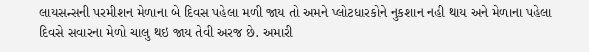લાયસન્સની પરમીશન મેળાના બે દિવસ પહેલા મળી જાય તો અમને પ્લોટધારકોને નુકશાન નહી થાય અને મેળાના પહેલા દિવસે સવારના મેળો ચાલુ થઇ જાય તેવી અરજ છે. અમારી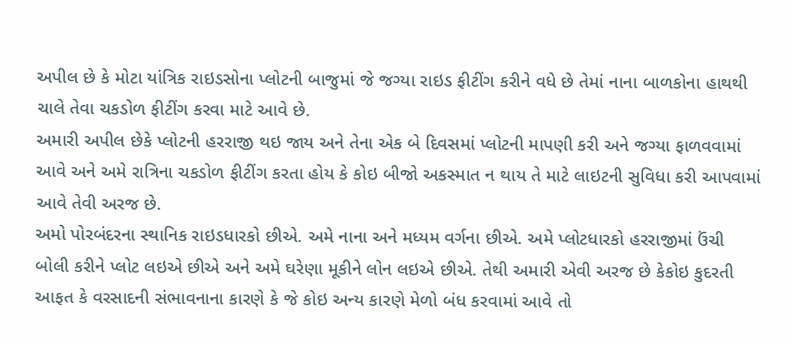અપીલ છે કે મોટા યાંત્રિક રાઇડસોના પ્લોટની બાજુમાં જે જગ્યા રાઇડ ફીટીંગ કરીને વધે છે તેમાં નાના બાળકોના હાથથી ચાલે તેવા ચકડોળ ફીટીંગ કરવા માટે આવે છે.
અમારી અપીલ છેકે પ્લોટની હરરાજી થઇ જાય અને તેના એક બે દિવસમાં પ્લોટની માપણી કરી અને જગ્યા ફાળવવામાં આવે અને અમે રાત્રિના ચકડોળ ફીટીંગ કરતા હોય કે કોઇ બીજો અકસ્માત ન થાય તે માટે લાઇટની સુવિધા કરી આપવામાં આવે તેવી અરજ છે.
અમો પોરબંદરના સ્થાનિક રાઇડધારકો છીએ. અમે નાના અને મધ્યમ વર્ગના છીએ. અમે પ્લોટધારકો હરરાજીમાં ઉંચી બોલી કરીને પ્લોટ લઇએ છીએ અને અમે ઘરેણા મૂકીને લોન લઇએ છીએ. તેથી અમારી એવી અરજ છે કેકોઇ કુદરતી આફત કે વરસાદની સંભાવનાના કારણે કે જે કોઇ અન્ય કારણે મેળો બંધ કરવામાં આવે તો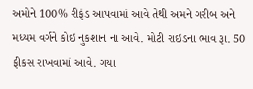અમોને 100% રીફંડ આપવામાં આવે તેથી અમને ગરીબ અને મધ્યમ વર્ગને કોઇ નુકશાન ના આવે. મોટી રાઇડના ભાવ રૂા. 50 ફીકસ રાખવામાં આવે. ગયા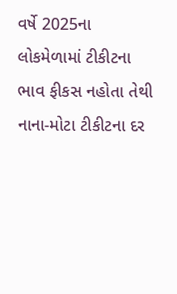વર્ષે 2025ના લોકમેળામાં ટીકીટના ભાવ ફીકસ નહોતા તેથી નાના-મોટા ટીકીટના દર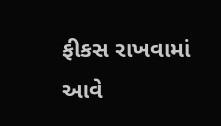ફીકસ રાખવામાં આવે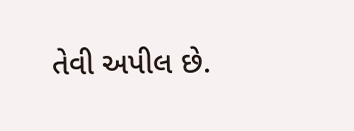તેવી અપીલ છે.